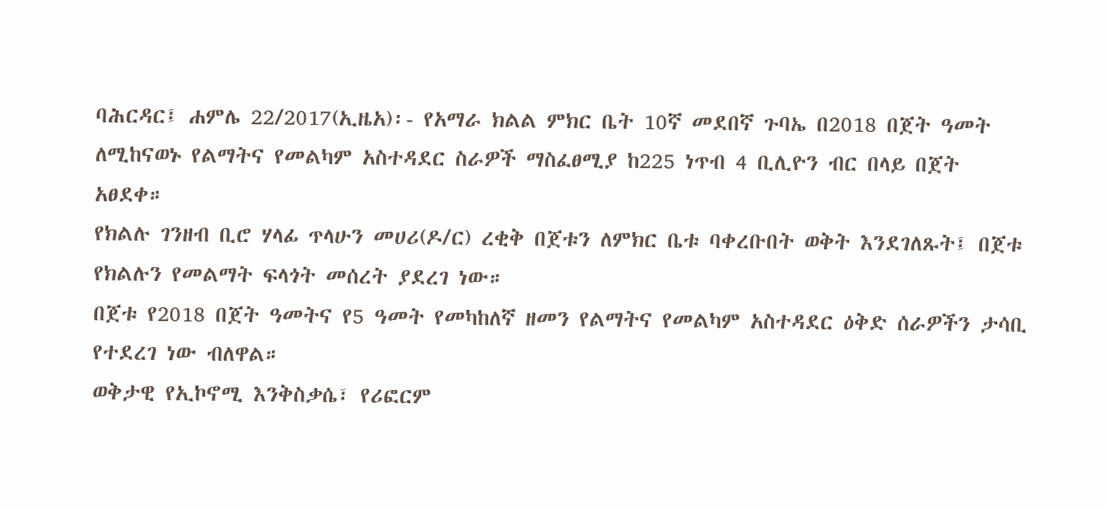ባሕርዳር፤ ሐምሌ 22/2017(ኢዜአ)፡- የአማራ ክልል ምክር ቤት 10ኛ መደበኛ ጉባኤ በ2018 በጀት ዓመት ለሚከናወኑ የልማትና የመልካም አስተዳደር ስራዎች ማስፈፀሚያ ከ225 ነጥብ 4 ቢሊዮን ብር በላይ በጀት አፀደቀ።
የክልሉ ገንዘብ ቢሮ ሃላፊ ጥላሁን መሀሪ(ዶ/ር) ረቂቅ በጀቱን ለምክር ቤቱ ባቀረቡበት ወቅት እንደገለጹት፤ በጀቱ የክልሉን የመልማት ፍላጎት መሰረት ያደረገ ነው።
በጀቱ የ2018 በጀት ዓመትና የ5 ዓመት የመካከለኛ ዘመን የልማትና የመልካም አስተዳደር ዕቅድ ሰራዎችን ታሳቢ የተደረገ ነው ብለዋል።
ወቅታዊ የኢኮኖሚ እንቅስቃሴ፣ የሪፎርም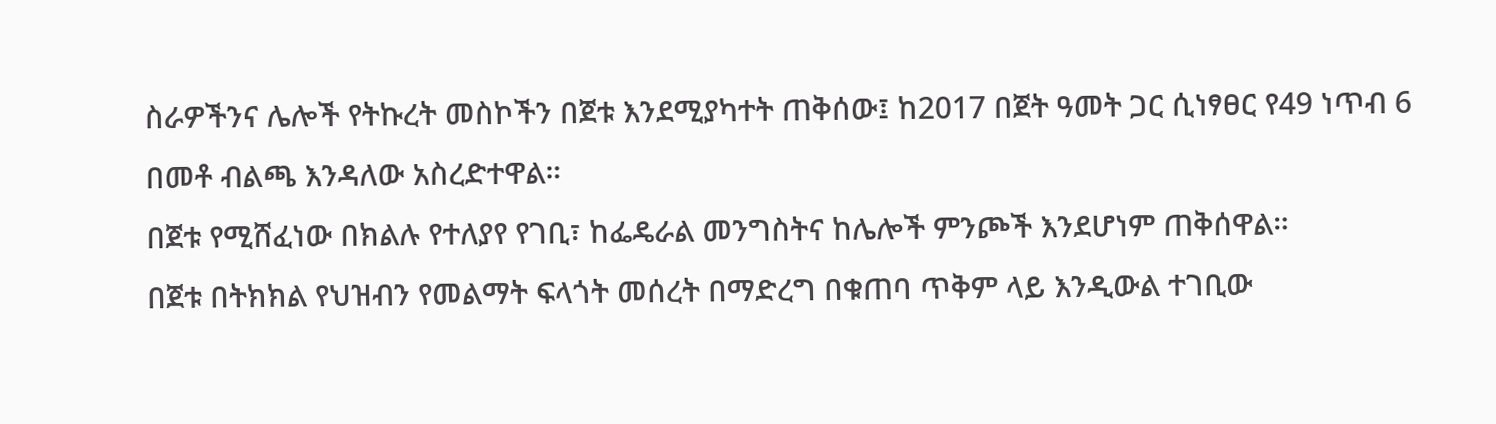ስራዎችንና ሌሎች የትኩረት መስኮችን በጀቱ እንደሚያካተት ጠቅሰው፤ ከ2017 በጀት ዓመት ጋር ሲነፃፀር የ49 ነጥብ 6 በመቶ ብልጫ እንዳለው አስረድተዋል።
በጀቱ የሚሸፈነው በክልሉ የተለያየ የገቢ፣ ከፌዴራል መንግስትና ከሌሎች ምንጮች እንደሆነም ጠቅሰዋል።
በጀቱ በትክክል የህዝብን የመልማት ፍላጎት መሰረት በማድረግ በቁጠባ ጥቅም ላይ እንዲውል ተገቢው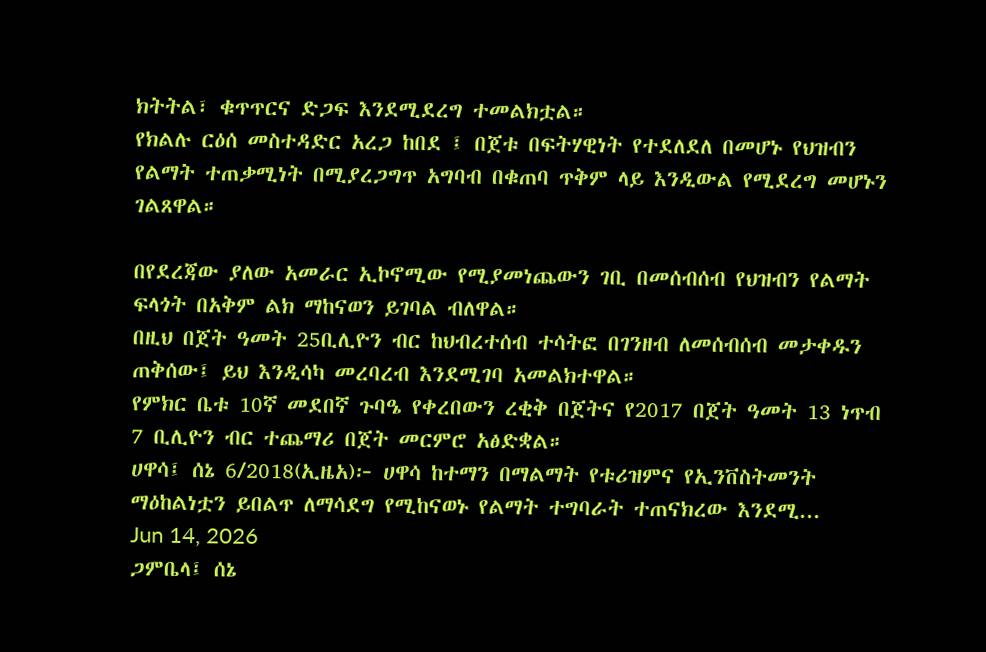ክትትል፣ ቁጥጥርና ድጋፍ እንደሚደረግ ተመልክቷል።
የክልሉ ርዕሰ መስተዳድር አረጋ ከበደ ፤ በጀቱ በፍትሃዊነት የተደለደለ በመሆኑ የህዝብን የልማት ተጠቃሚነት በሚያረጋግጥ አግባብ በቁጠባ ጥቅም ላይ እንዲውል የሚደረግ መሆኑን ገልጸዋል።

በየደረጃው ያለው አመራር ኢኮኖሚው የሚያመነጨውን ገቢ በመሰብሰብ የህዝብን የልማት ፍላጎት በአቅም ልክ ማከናወን ይገባል ብለዋል።
በዚህ በጀት ዓመት 25ቢሊዮን ብር ከህብረተሰብ ተሳትፎ በገንዘብ ለመሰብሰብ መታቀዱን ጠቅሰው፤ ይህ እንዲሳካ መረባረብ እንደሚገባ አመልክተዋል።
የምክር ቤቱ 10ኛ መደበኛ ጉባዔ የቀረበውን ረቂቅ በጀትና የ2017 በጀት ዓመት 13 ነጥብ 7 ቢሊዮን ብር ተጨማሪ በጀት መርምሮ አፅድቋል።
ሀዋሳ፤ ሰኔ 6/2018(ኢዜአ)፦ ሀዋሳ ከተማን በማልማት የቱሪዝምና የኢንቨስትመንት ማዕከልነቷን ይበልጥ ለማሳደግ የሚከናወኑ የልማት ተግባራት ተጠናክረው እንደሚ...
Jun 14, 2026
ጋምቤላ፤ ሰኔ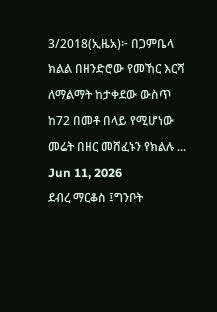3/2018(ኢዜአ)፦ በጋምቤላ ክልል በዘንድሮው የመኸር እርሻ ለማልማት ከታቀደው ውስጥ ከ72 በመቶ በላይ የሚሆነው መሬት በዘር መሸፈኑን የክልሉ ...
Jun 11, 2026
ደብረ ማርቆስ ፤ግንቦት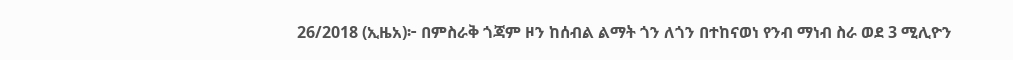26/2018 (ኢዜአ)፦ በምስራቅ ጎጃም ዞን ከሰብል ልማት ጎን ለጎን በተከናወነ የንብ ማነብ ስራ ወደ 3 ሚሊዮን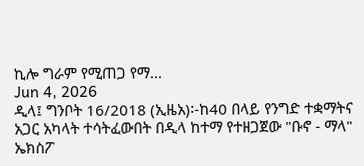ኪሎ ግራም የሚጠጋ የማ...
Jun 4, 2026
ዲላ፤ ግንቦት 16/2018 (ኢዜአ)፡-ከ40 በላይ የንግድ ተቋማትና አጋር አካላት ተሳትፈውበት በዲላ ከተማ የተዘጋጀው "ቡኖ - ማላ" ኤክስፖ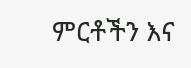ምርቶችን እና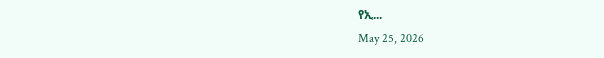የኢ...
May 25, 2026